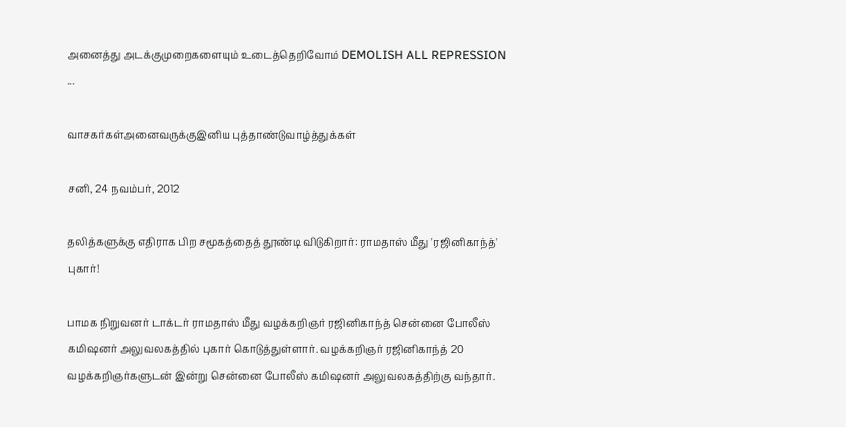அனைத்து அடக்குமுறைகளையும் உடைத்தெறிவோம் DEMOLISH ALL REPRESSION ...

வாசகர்கள்அனைவருக்குஇனிய புத்தாண்டுவாழ்த்துக்கள்

சனி, 24 நவம்பர், 2012

தலித்களுக்கு எதிராக பிற சமூகத்தைத் தூண்டி விடுகிறார்: ராமதாஸ் மீது 'ரஜினிகாந்த்' புகார்!

பாமக நிறுவனர் டாக்டர் ராமதாஸ் மீது வழக்கறிஞர் ரஜினிகாந்த் சென்னை போலீஸ் கமிஷனர் அலுவலகத்தில் புகார் கொடுத்துள்ளார். வழக்கறிஞர் ரஜினிகாந்த் 20 வழக்கறிஞர்களுடன் இன்று சென்னை போலீஸ் கமிஷனர் அலுவலகத்திற்கு வந்தார்.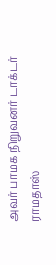அவர் பாமக நிறுவனர் டாக்டர் ராமதாஸ்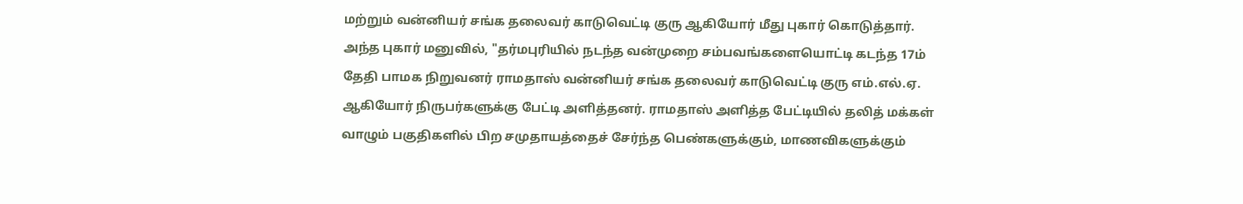மற்றும் வன்னியர் சங்க தலைவர் காடுவெட்டி குரு ஆகியோர் மீது புகார் கொடுத்தார். அந்த புகார் மனுவில், "தர்மபுரியில் நடந்த வன்முறை சம்பவங்களையொட்டி கடந்த 17ம் தேதி பாமக நிறுவனர் ராமதாஸ் வன்னியர் சங்க தலைவர் காடுவெட்டி குரு எம்.எல்.ஏ. ஆகியோர் நிருபர்களுக்கு பேட்டி அளித்தனர். ராமதாஸ் அளித்த பேட்டியில் தலித் மக்கள் வாழும் பகுதிகளில் பிற சமுதாயத்தைச் சேர்ந்த பெண்களுக்கும், மாணவிகளுக்கும்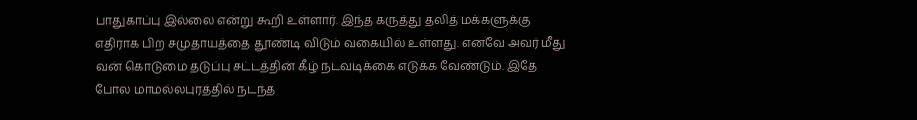பாதுகாப்பு இல்லை என்று கூறி உள்ளார். இந்த கருத்து தலித் மக்களுக்கு எதிராக பிற சமுதாயத்தை தூண்டி விடும் வகையில் உள்ளது. எனவே அவர் மீது வன் கொடுமை தடுப்பு சட்டத்தின் கீழ் நடவடிக்கை எடுக்க வேண்டும். இதே போல மாமல்லபுரத்தில் நடந்த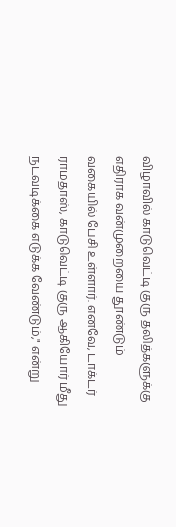விழாவில் காடுவெட்டி குரு தலித்களுக்கு எதிராக வன்முறையை தூண்டும் வகையில் பேசி உள்ளார். எனவே, டாக்டர் ராமதாஸ், காடுவெட்டி குரு ஆகியோர் மீது நடவடிக்கை எடுக்க வேண்டும்," என்று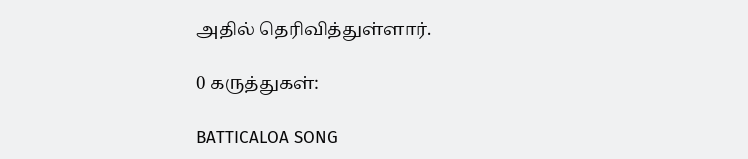அதில் தெரிவித்துள்ளார்.

0 கருத்துகள்:

BATTICALOA SONG